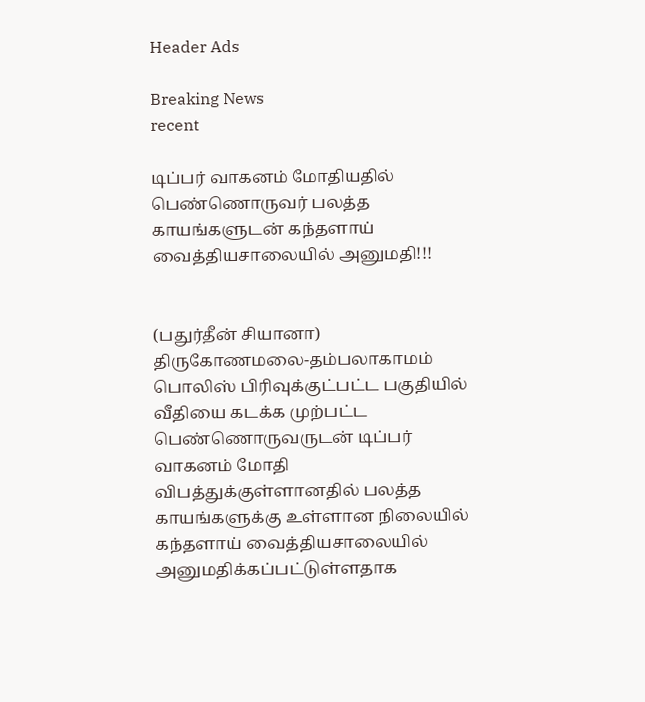Header Ads

Breaking News
recent

டிப்பர் வாகனம் மோதியதில் பெண்ணொருவர் பலத்த காயங்களுடன் கந்தளாய் வைத்தியசாலையில் அனுமதி!!!


(பதுர்தீன் சியானா)
திருகோணமலை-தம்பலாகாமம் பொலிஸ் பிரிவுக்குட்பட்ட பகுதியில் வீதியை கடக்க முற்பட்ட பெண்ணொருவருடன் டிப்பர் வாகனம் மோதி விபத்துக்குள்ளானதில் பலத்த காயங்களுக்கு உள்ளான நிலையில் கந்தளாய் வைத்தியசாலையில் அனுமதிக்கப்பட்டுள்ளதாக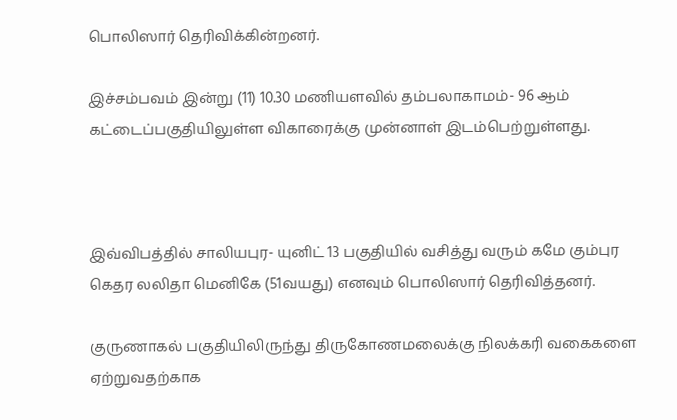பொலிஸார் தெரிவிக்கின்றனர்.

இச்சம்பவம் இன்று (11) 10.30 மணியளவில் தம்பலாகாமம்- 96 ஆம் கட்டைப்பகுதியிலுள்ள விகாரைக்கு முன்னாள் இடம்பெற்றுள்ளது.



இவ்விபத்தில் சாலியபுர- யுனிட் 13 பகுதியில் வசித்து வரும் கமே கும்புர கெதர லலிதா மெனிகே (51வயது) எனவும் பொலிஸார் தெரிவித்தனர்.

குருணாகல் பகுதியிலிருந்து திருகோணமலைக்கு நிலக்கரி வகைகளை ஏற்றுவதற்காக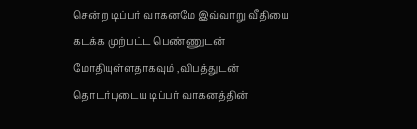சென்ற டிப்பர் வாகனமே இவ்வாறு வீதியை கடக்க முற்பட்ட பெண்ணுடன் மோதியுள்ளதாகவும் ,விபத்துடன் தொடர்புடைய டிப்பர் வாகனத்தின்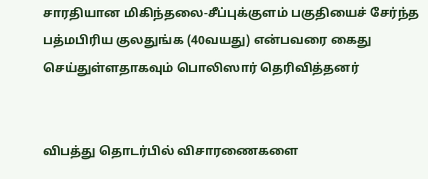சாரதியான மிகிந்தலை-சீப்புக்குளம் பகுதியைச் சேர்ந்த பத்மபிரிய குலதுங்க (40வயது) என்பவரை கைது செய்துள்ளதாகவும் பொலிஸார் தெரிவித்தனர்


விபத்து தொடர்பில் விசாரணைகளை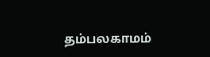தம்பலகாமம்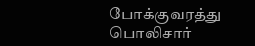போக்குவரத்து பொலிசார்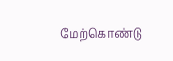மேற்கொண்டு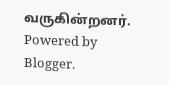வருகின்றனர்.
Powered by Blogger.